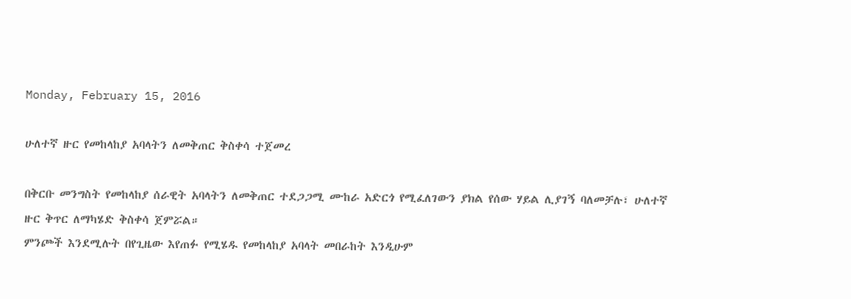Monday, February 15, 2016

ሁለተኛ ዙር የመከላከያ አባላትን ለመቅጠር ቅስቀሳ ተጀመረ

በቅርቡ መንግስት የመከላከያ ሰራዊት አባላትን ለመቅጠር ተደጋጋሚ ሙከራ አድርጎ የሚፈለገውን ያክል የሰው ሃይል ሊያገኝ ባለመቻሉ፣ ሁለተኛ ዙር ቅጥር ለማካሄድ ቅስቀሳ ጀምሯል።
ምንጮች እንደሚሉት በየጊዜው እየጠፉ የሚሄዱ የመከላከያ አባላት መበራከት እንዲሁም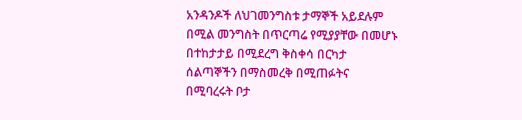አንዳንዶች ለህገመንግስቱ ታማኞች አይደሉም በሚል መንግስት በጥርጣሬ የሚያያቸው በመሆኑ በተከታታይ በሚደረግ ቅስቀሳ በርካታ ሰልጣኞችን በማስመረቅ በሚጠፉትና በሚባረሩት ቦታ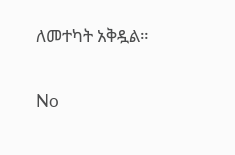ለመተካት አቅዷል።

No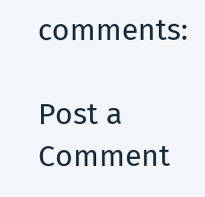comments:

Post a Comment